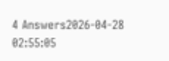4 Answers2026-04-28 02:55:05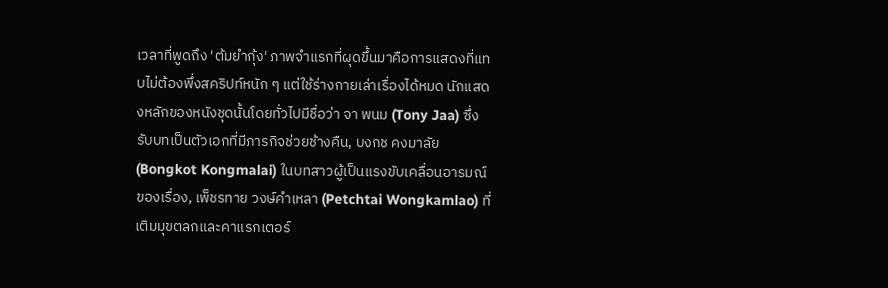เวลาที่พูดถึง 'ต้มยำกุ้ง' ภาพจำแรกที่ผุดขึ้นมาคือการแสดงที่แทบไม่ต้องพึ่งสคริปท์หนัก ๆ แต่ใช้ร่างกายเล่าเรื่องได้หมด นักแสดงหลักของหนังชุดนั้นโดยทั่วไปมีชื่อว่า จา พนม (Tony Jaa) ซึ่งรับบทเป็นตัวเอกที่มีภารกิจช่วยช้างคืน, บงกช คงมาลัย (Bongkot Kongmalai) ในบทสาวผู้เป็นแรงขับเคลื่อนอารมณ์ของเรื่อง, เพ็ชรทาย วงษ์คำเหลา (Petchtai Wongkamlao) ที่เติมมุขตลกและคาแรกเตอร์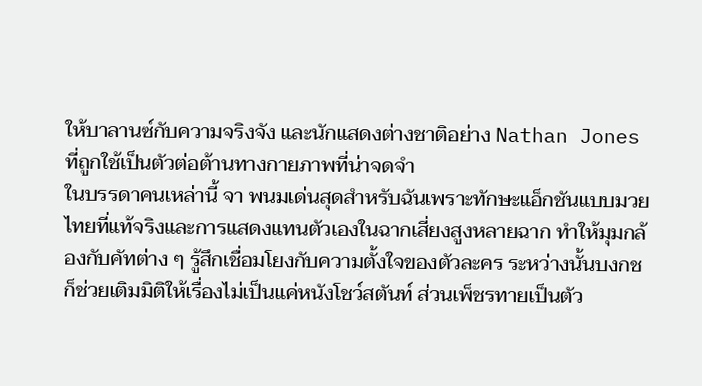ให้บาลานซ์กับความจริงจัง และนักแสดงต่างชาติอย่าง Nathan Jones ที่ถูกใช้เป็นตัวต่อต้านทางกายภาพที่น่าจดจำ
ในบรรดาคนเหล่านี้ จา พนมเด่นสุดสำหรับฉันเพราะทักษะแอ็กชันแบบมวยไทยที่แท้จริงและการแสดงแทนตัวเองในฉากเสี่ยงสูงหลายฉาก ทำให้มุมกล้องกับคัทต่าง ๆ รู้สึกเชื่อมโยงกับความตั้งใจของตัวละคร ระหว่างนั้นบงกชก็ช่วยเติมมิติให้เรื่องไม่เป็นแค่หนังโชว์สตันท์ ส่วนเพ็ชรทายเป็นตัว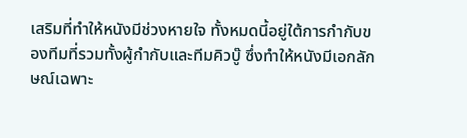เสริมที่ทำให้หนังมีช่วงหายใจ ทั้งหมดนี้อยู่ใต้การกำกับของทีมที่รวมทั้งผู้กำกับและทีมคิวบู๊ ซึ่งทำให้หนังมีเอกลักษณ์เฉพาะ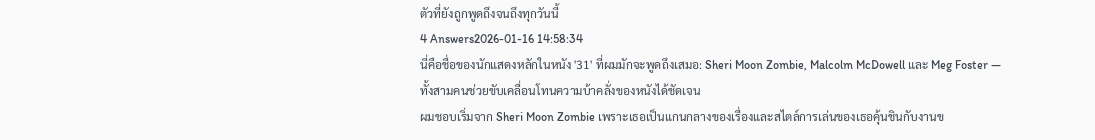ตัวที่ยังถูกพูดถึงจนถึงทุกวันนี้
4 Answers2026-01-16 14:58:34
นี่คือชื่อของนักแสดงหลักในหนัง '31' ที่ผมมักจะพูดถึงเสมอ: Sheri Moon Zombie, Malcolm McDowell และ Meg Foster — ทั้งสามคนช่วยขับเคลื่อนโทนความบ้าคลั่งของหนังได้ชัดเจน
ผมชอบเริ่มจาก Sheri Moon Zombie เพราะเธอเป็นแกนกลางของเรื่องและสไตล์การเล่นของเธอคุ้นชินกับงานข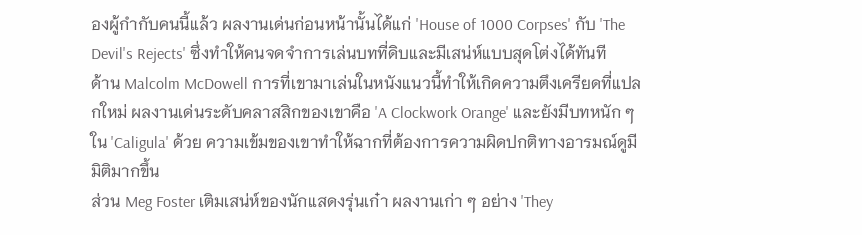องผู้กำกับคนนี้แล้ว ผลงานเด่นก่อนหน้านั้นได้แก่ 'House of 1000 Corpses' กับ 'The Devil's Rejects' ซึ่งทำให้คนจดจำการเล่นบทที่ดิบและมีเสน่ห์แบบสุดโต่งได้ทันที
ด้าน Malcolm McDowell การที่เขามาเล่นในหนังแนวนี้ทำให้เกิดความตึงเครียดที่แปลกใหม่ ผลงานเด่นระดับคลาสสิกของเขาคือ 'A Clockwork Orange' และยังมีบทหนัก ๆ ใน 'Caligula' ด้วย ความเข้มของเขาทำให้ฉากที่ต้องการความผิดปกติทางอารมณ์ดูมีมิติมากขึ้น
ส่วน Meg Foster เติมเสน่ห์ของนักแสดงรุ่นเก๋า ผลงานเก่า ๆ อย่าง 'They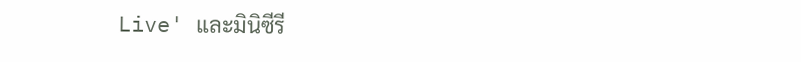Live' และมินิซีรี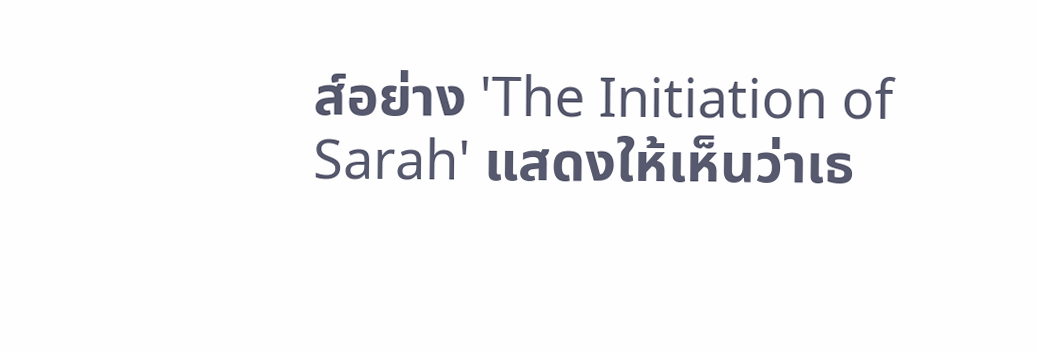ส์อย่าง 'The Initiation of Sarah' แสดงให้เห็นว่าเธ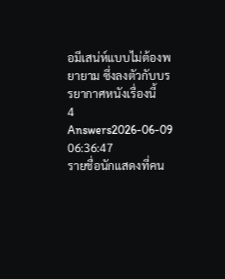อมีเสน่ห์แบบไม่ต้องพยายาม ซึ่งลงตัวกับบรรยากาศหนังเรื่องนี้
4 Answers2026-06-09 06:36:47
รายชื่อนักแสดงที่คน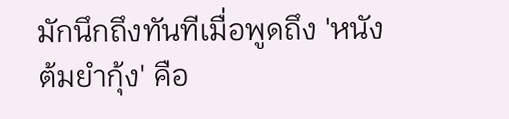มักนึกถึงทันทีเมื่อพูดถึง 'หนังต้มยํากุ้ง' คือ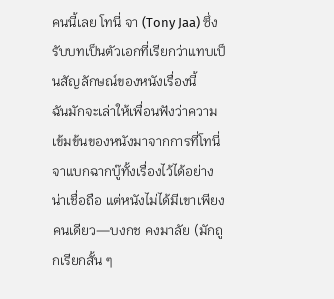คนนี้เลย โทนี่ จา (Tony Jaa) ซึ่งรับบทเป็นตัวเอกที่เรียกว่าแทบเป็นสัญลักษณ์ของหนังเรื่องนี้
ฉันมักจะเล่าให้เพื่อนฟังว่าความเข้มข้นของหนังมาจากการที่โทนี่ จาแบกฉากบู๊ทั้งเรื่องไว้ได้อย่างน่าเชื่อถือ แต่หนังไม่ได้มีเขาเพียงคนเดียว—บงกช คงมาลัย (มักถูกเรียกสั้น ๆ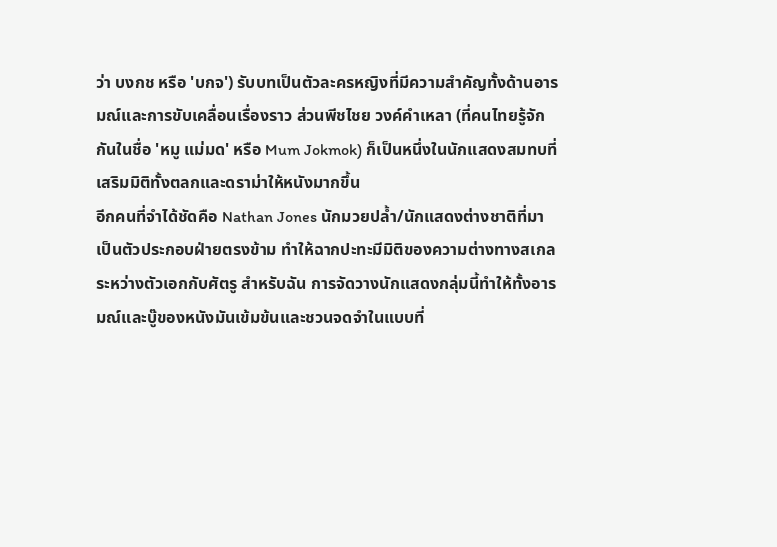ว่า บงกช หรือ 'บกจ') รับบทเป็นตัวละครหญิงที่มีความสำคัญทั้งด้านอารมณ์และการขับเคลื่อนเรื่องราว ส่วนพีชไชย วงค์คำเหลา (ที่คนไทยรู้จักกันในชื่อ 'หมู แม่มด' หรือ Mum Jokmok) ก็เป็นหนึ่งในนักแสดงสมทบที่เสริมมิติทั้งตลกและดราม่าให้หนังมากขึ้น
อีกคนที่จำได้ชัดคือ Nathan Jones นักมวยปล้ำ/นักแสดงต่างชาติที่มาเป็นตัวประกอบฝ่ายตรงข้าม ทำให้ฉากปะทะมีมิติของความต่างทางสเกลระหว่างตัวเอกกับศัตรู สำหรับฉัน การจัดวางนักแสดงกลุ่มนี้ทำให้ทั้งอารมณ์และบู๊ของหนังมันเข้มข้นและชวนจดจำในแบบที่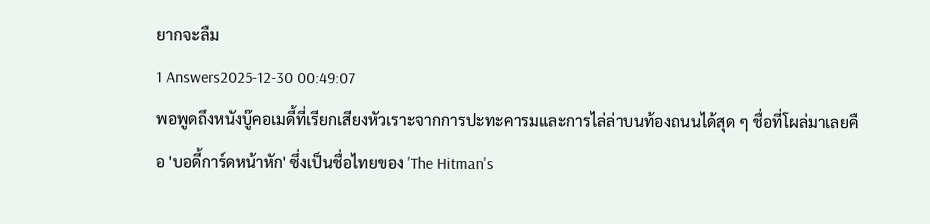ยากจะลืม
1 Answers2025-12-30 00:49:07
พอพูดถึงหนังบู๊คอเมดี้ที่เรียกเสียงหัวเราะจากการปะทะคารมและการไล่ล่าบนท้องถนนได้สุด ๆ ชื่อที่โผล่มาเลยคือ 'บอดี้การ์ดหน้าหัก' ซึ่งเป็นชื่อไทยของ 'The Hitman's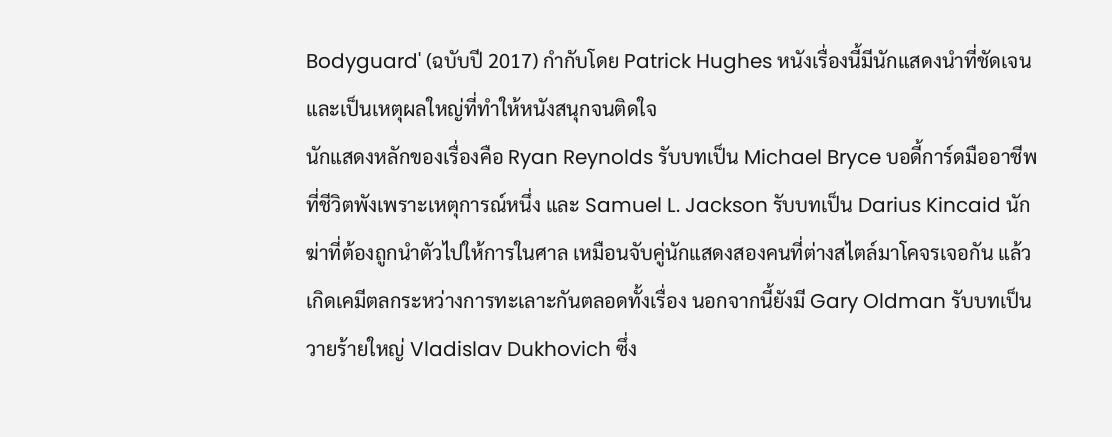Bodyguard' (ฉบับปี 2017) กำกับโดย Patrick Hughes หนังเรื่องนี้มีนักแสดงนำที่ชัดเจนและเป็นเหตุผลใหญ่ที่ทำให้หนังสนุกจนติดใจ
นักแสดงหลักของเรื่องคือ Ryan Reynolds รับบทเป็น Michael Bryce บอดี้การ์ดมืออาชีพที่ชีวิตพังเพราะเหตุการณ์หนึ่ง และ Samuel L. Jackson รับบทเป็น Darius Kincaid นักฆ่าที่ต้องถูกนำตัวไปให้การในศาล เหมือนจับคู่นักแสดงสองคนที่ต่างสไตล์มาโคจรเจอกัน แล้วเกิดเคมีตลกระหว่างการทะเลาะกันตลอดทั้งเรื่อง นอกจากนี้ยังมี Gary Oldman รับบทเป็นวายร้ายใหญ่ Vladislav Dukhovich ซึ่ง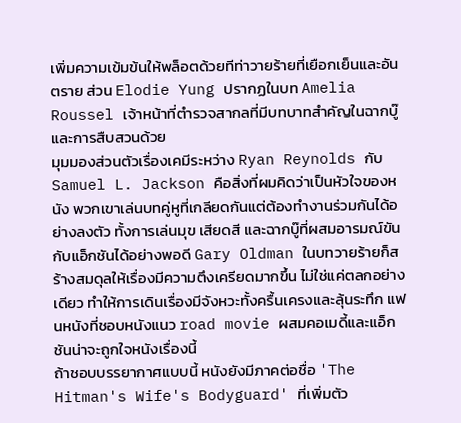เพิ่มความเข้มข้นให้พล็อตด้วยทีท่าวายร้ายที่เยือกเย็นและอันตราย ส่วน Elodie Yung ปรากฏในบท Amelia Roussel เจ้าหน้าที่ตำรวจสากลที่มีบทบาทสำคัญในฉากบู๊และการสืบสวนด้วย
มุมมองส่วนตัวเรื่องเคมีระหว่าง Ryan Reynolds กับ Samuel L. Jackson คือสิ่งที่ผมคิดว่าเป็นหัวใจของหนัง พวกเขาเล่นบทคู่หูที่เกลียดกันแต่ต้องทำงานร่วมกันได้อย่างลงตัว ทั้งการเล่นมุข เสียดสี และฉากบู๊ที่ผสมอารมณ์ขันกับแอ็กชันได้อย่างพอดี Gary Oldman ในบทวายร้ายก็สร้างสมดุลให้เรื่องมีความตึงเครียดมากขึ้น ไม่ใช่แค่ตลกอย่างเดียว ทำให้การเดินเรื่องมีจังหวะทั้งครื้นเครงและลุ้นระทึก แฟนหนังที่ชอบหนังแนว road movie ผสมคอเมดี้และแอ็กชันน่าจะถูกใจหนังเรื่องนี้
ถ้าชอบบรรยากาศแบบนี้ หนังยังมีภาคต่อชื่อ 'The Hitman's Wife's Bodyguard' ที่เพิ่มตัว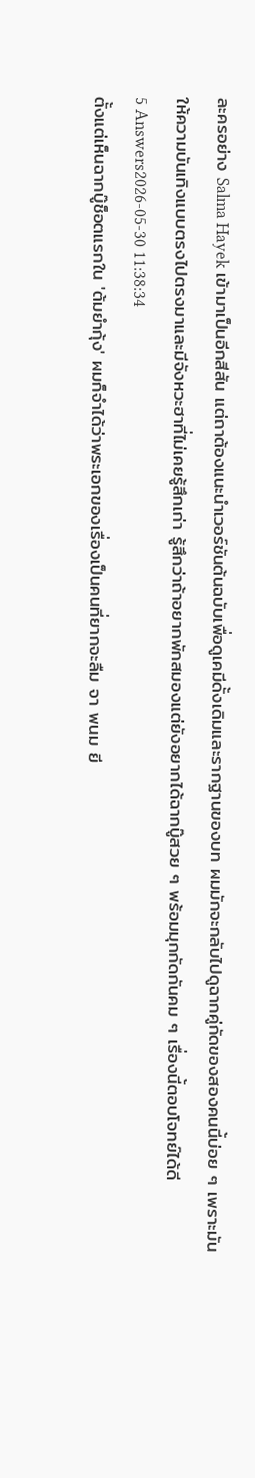ละครอย่าง Salma Hayek เข้ามาเป็นอีกสีสัน แต่ถาต้องแนะนำเวอร์ชันต้นฉบับเพื่อดูเคมีดั้งเดิมและรากฐานของบท ผมมักจะกลับไปดูฉากคู่กัดของสองคนนี้บ่อย ๆ เพราะมันให้ความบันเทิงแบบตรงไปตรงมาและมีจังหวะฮาที่ไม่เคยรู้สึกเก่า รู้สึกว่าถ้าอยากพักสมองแต่ยังอยากได้ฉากบู๊สวย ๆ พร้อมมุกกัดกันคม ๆ เรื่องนี้ตอบโจทย์ได้ดี
5 Answers2026-05-30 11:38:34
ตั้งแต่เห็นฉากบู๊ช็อตแรกใน 'ต้มยำกุ้ง' ผมก็จำได้ว่าพระเอกของเรื่องเป็นคนที่ยากจะลืม จา พนม ยี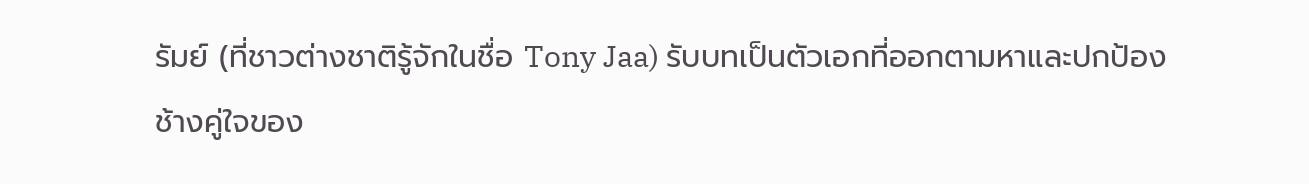รัมย์ (ที่ชาวต่างชาติรู้จักในชื่อ Tony Jaa) รับบทเป็นตัวเอกที่ออกตามหาและปกป้องช้างคู่ใจของ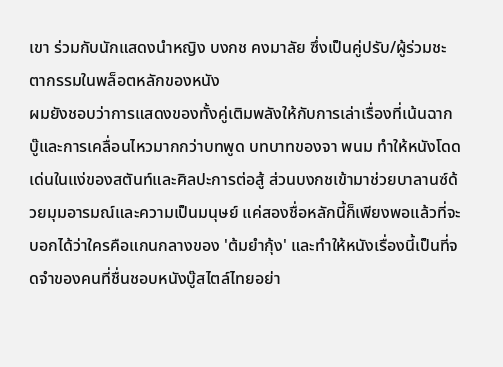เขา ร่วมกับนักแสดงนำหญิง บงกช คงมาลัย ซึ่งเป็นคู่ปรับ/ผู้ร่วมชะตากรรมในพล็อตหลักของหนัง
ผมยังชอบว่าการแสดงของทั้งคู่เติมพลังให้กับการเล่าเรื่องที่เน้นฉากบู๊และการเคลื่อนไหวมากกว่าบทพูด บทบาทของจา พนม ทำให้หนังโดดเด่นในแง่ของสตันท์และศิลปะการต่อสู้ ส่วนบงกชเข้ามาช่วยบาลานซ์ด้วยมุมอารมณ์และความเป็นมนุษย์ แค่สองชื่อหลักนี้ก็เพียงพอแล้วที่จะบอกได้ว่าใครคือแกนกลางของ 'ต้มยำกุ้ง' และทำให้หนังเรื่องนี้เป็นที่จดจำของคนที่ชื่นชอบหนังบู๊สไตล์ไทยอย่า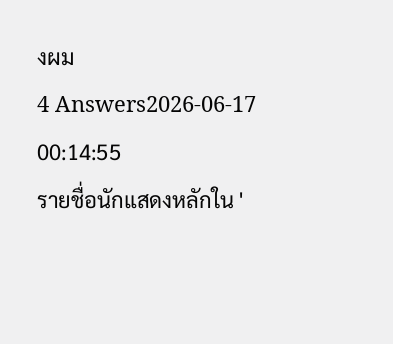งผม
4 Answers2026-06-17 00:14:55
รายชื่อนักแสดงหลักใน '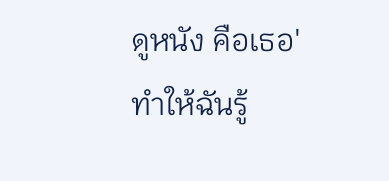ดูหนัง คือเธอ' ทำให้ฉันรู้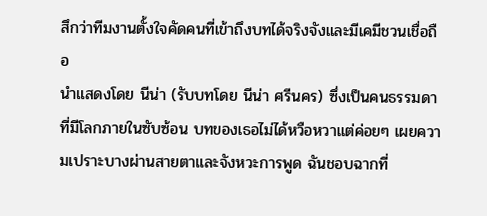สึกว่าทีมงานตั้งใจคัดคนที่เข้าถึงบทได้จริงจังและมีเคมีชวนเชื่อถือ
นำแสดงโดย นีน่า (รับบทโดย นีน่า ศรีนคร) ซึ่งเป็นคนธรรมดาที่มีโลกภายในซับซ้อน บทของเธอไม่ได้หวือหวาแต่ค่อยๆ เผยความเปราะบางผ่านสายตาและจังหวะการพูด ฉันชอบฉากที่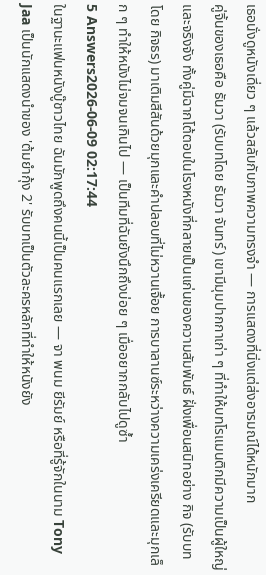เธอนั่งดูหนังเดี่ยว ๆ แล้วสลับกับภาพความทรงจำ — การแสดงที่นิ่งแต่ส่งอารมณ์ได้หนักมาก
คู่จิ้นของเธอคือ ธันวา (รับบทโดย ธันวา จันทร์) เขามีมุมปากกาเก่า ๆ ที่ทำให้บทโรแมนติกมีความเป็นผู้ใหญ่และจริงจัง ทั้งคู่มีฉากโต้ตอบในโรงหนังที่กลายเป็นแก่นของความสัมพันธ์ ฝั่งเพื่อนสนิทอย่าง กิจ (รับบทโดย กิจธร) มาเติมสีสันด้วยมุกและคำปลอบที่ไม่หวานเจื้อย การบาลานซ์ระหว่างความเคร่งเครียดและมุกเล็ก ๆ ทำให้หนังไม่จมจนเกินไป — เป็นทีมที่ฉันยังนึกถึงบ่อย ๆ เมื่ออยากกลับไปดูซ้ำ
5 Answers2026-06-09 02:17:44
ในฐานะแฟนหนังบู๊ชาวไทย ฉันมักพูดถึงคนนี้เป็นคนแรกเลย — จา พนม ยีรัมย์ หรือที่รู้จักในนาม Tony Jaa เป็นนักแสดงนำของ 'ต้มยํากุ้ง 2' รับบทเป็นตัวละครหลักที่ทำให้หนังยัง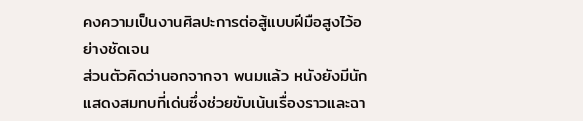คงความเป็นงานศิลปะการต่อสู้แบบฝีมือสูงไว้อย่างชัดเจน
ส่วนตัวคิดว่านอกจากจา พนมแล้ว หนังยังมีนักแสดงสมทบที่เด่นซึ่งช่วยขับเน้นเรื่องราวและฉา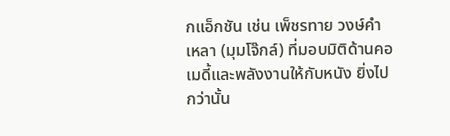กแอ็กชัน เช่น เพ็ชรทาย วงษ์คำเหลา (มุมโจ๊กล์) ที่มอบมิติด้านคอเมดี้และพลังงานให้กับหนัง ยิ่งไปกว่านั้น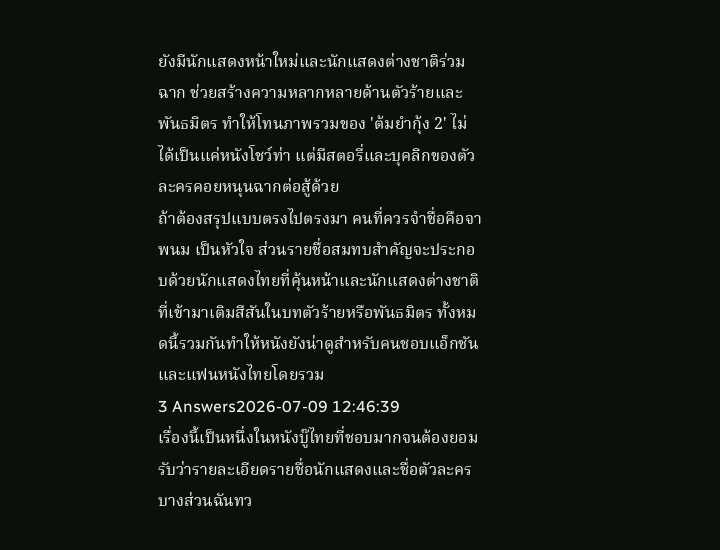ยังมีนักแสดงหน้าใหม่และนักแสดงต่างชาติร่วมฉาก ช่วยสร้างความหลากหลายด้านตัวร้ายและพันธมิตร ทำให้โทนภาพรวมของ 'ต้มยํากุ้ง 2' ไม่ได้เป็นแค่หนังโชว์ท่า แต่มีสตอรี่และบุคลิกของตัวละครคอยหนุนฉากต่อสู้ด้วย
ถ้าต้องสรุปแบบตรงไปตรงมา คนที่ควรจำชื่อคือจา พนม เป็นหัวใจ ส่วนรายชื่อสมทบสำคัญจะประกอบด้วยนักแสดงไทยที่คุ้นหน้าและนักแสดงต่างชาติที่เข้ามาเติมสีสันในบทตัวร้ายหรือพันธมิตร ทั้งหมดนี้รวมกันทำให้หนังยังน่าดูสำหรับคนชอบแอ็กชันและแฟนหนังไทยโดยรวม
3 Answers2026-07-09 12:46:39
เรื่องนี้เป็นหนึ่งในหนังบู๊ไทยที่ชอบมากจนต้องยอมรับว่ารายละเอียดรายชื่อนักแสดงและชื่อตัวละครบางส่วนฉันทว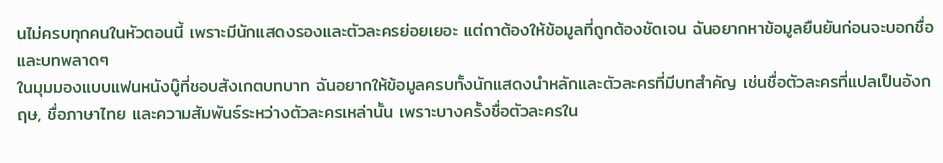นไม่ครบทุกคนในหัวตอนนี้ เพราะมีนักแสดงรองและตัวละครย่อยเยอะ แต่ถาต้องให้ข้อมูลที่ถูกต้องชัดเจน ฉันอยากหาข้อมูลยืนยันก่อนจะบอกชื่อและบทพลาดๆ
ในมุมมองแบบแฟนหนังบู๊ที่ชอบสังเกตบทบาท ฉันอยากให้ข้อมูลครบทั้งนักแสดงนำหลักและตัวละครที่มีบทสำคัญ เช่นชื่อตัวละครที่แปลเป็นอังกฤษ, ชื่อภาษาไทย และความสัมพันธ์ระหว่างตัวละครเหล่านั้น เพราะบางครั้งชื่อตัวละครใน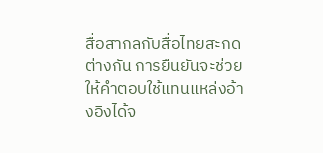สื่อสากลกับสื่อไทยสะกดต่างกัน การยืนยันจะช่วยให้คำตอบใช้แทนแหล่งอ้างอิงได้จ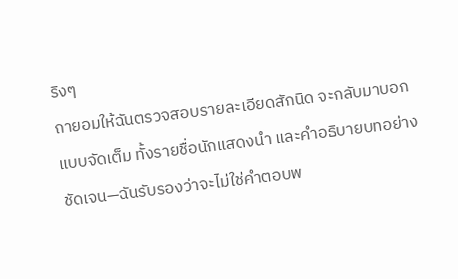ริงๆ
ถายอมให้ฉันตรวจสอบรายละเอียดสักนิด จะกลับมาบอกแบบจัดเต็ม ทั้งรายชื่อนักแสดงนำ และคำอธิบายบทอย่างชัดเจน—ฉันรับรองว่าจะไม่ใช่คำตอบพ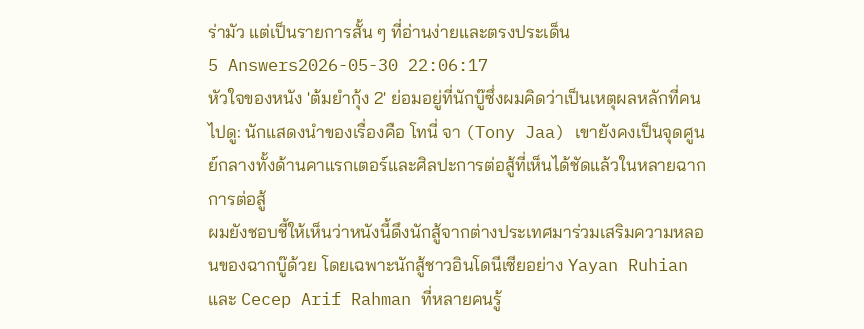ร่ามัว แต่เป็นรายการสั้น ๆ ที่อ่านง่ายและตรงประเด็น
5 Answers2026-05-30 22:06:17
หัวใจของหนัง 'ต้มยำกุ้ง 2' ย่อมอยู่ที่นักบู๊ซึ่งผมคิดว่าเป็นเหตุผลหลักที่คนไปดู: นักแสดงนำของเรื่องคือ โทนี่ จา (Tony Jaa) เขายังคงเป็นจุดศูนย์กลางทั้งด้านคาแรกเตอร์และศิลปะการต่อสู้ที่เห็นได้ชัดแล้วในหลายฉากการต่อสู้
ผมยังชอบชี้ให้เห็นว่าหนังนี้ดึงนักสู้จากต่างประเทศมาร่วมเสริมความหลอนของฉากบู๊ด้วย โดยเฉพาะนักสู้ชาวอินโดนีเซียอย่าง Yayan Ruhian และ Cecep Arif Rahman ที่หลายคนรู้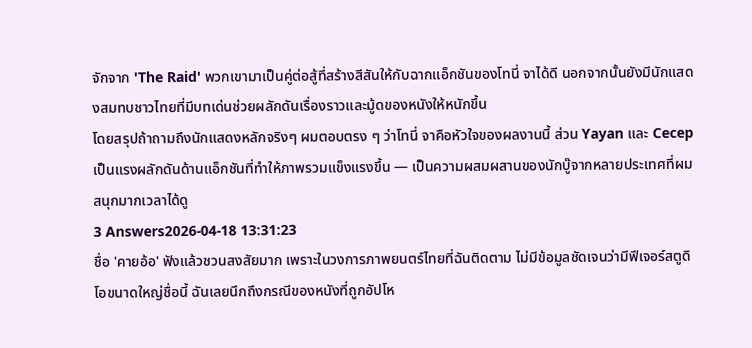จักจาก 'The Raid' พวกเขามาเป็นคู่ต่อสู้ที่สร้างสีสันให้กับฉากแอ็กชันของโทนี่ จาได้ดี นอกจากนั้นยังมีนักแสดงสมทบชาวไทยที่มีบทเด่นช่วยผลักดันเรื่องราวและมู้ดของหนังให้หนักขึ้น
โดยสรุปถ้าถามถึงนักแสดงหลักจริงๆ ผมตอบตรง ๆ ว่าโทนี่ จาคือหัวใจของผลงานนี้ ส่วน Yayan และ Cecep เป็นแรงผลักดันด้านแอ็กชันที่ทำให้ภาพรวมแข็งแรงขึ้น — เป็นความผสมผสานของนักบู๊จากหลายประเทศที่ผมสนุกมากเวลาได้ดู
3 Answers2026-04-18 13:31:23
ชื่อ 'คายอ้อ' ฟังแล้วชวนสงสัยมาก เพราะในวงการภาพยนตร์ไทยที่ฉันติดตาม ไม่มีข้อมูลชัดเจนว่ามีฟีเจอร์สตูดิโอขนาดใหญ่ชื่อนี้ ฉันเลยนึกถึงกรณีของหนังที่ถูกอัปโห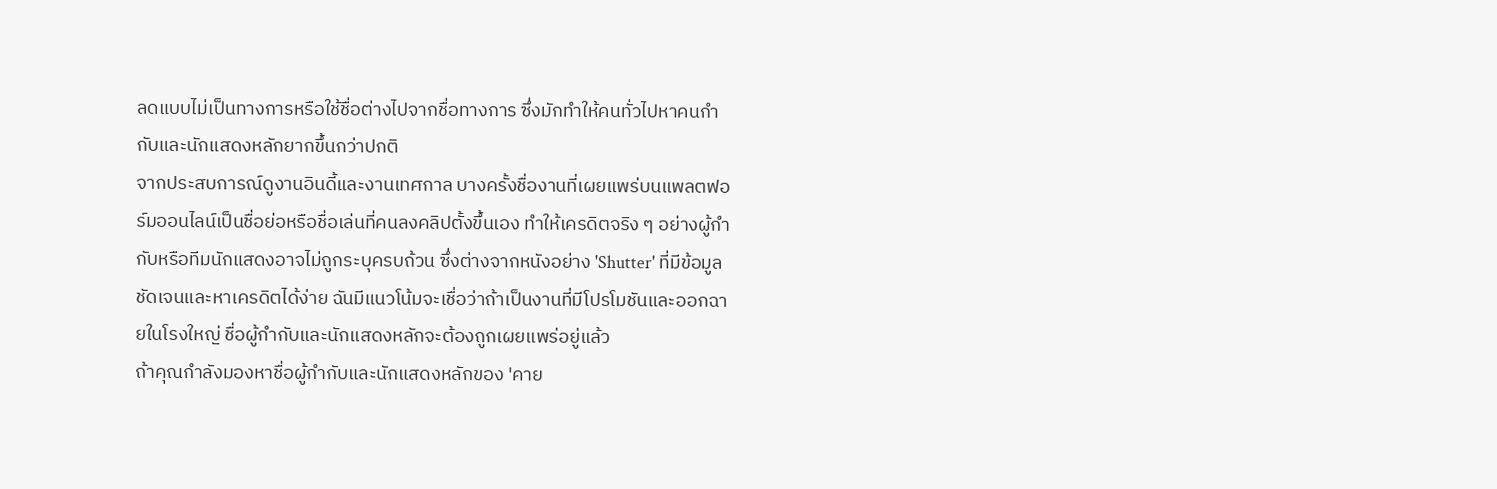ลดแบบไม่เป็นทางการหรือใช้ชื่อต่างไปจากชื่อทางการ ซึ่งมักทำให้คนทั่วไปหาคนกำกับและนักแสดงหลักยากขึ้นกว่าปกติ
จากประสบการณ์ดูงานอินดี้และงานเทศกาล บางครั้งชื่องานที่เผยแพร่บนแพลตฟอร์มออนไลน์เป็นชื่อย่อหรือชื่อเล่นที่คนลงคลิปตั้งขึ้นเอง ทำให้เครดิตจริง ๆ อย่างผู้กำกับหรือทีมนักแสดงอาจไม่ถูกระบุครบถ้วน ซึ่งต่างจากหนังอย่าง 'Shutter' ที่มีข้อมูลชัดเจนและหาเครดิตได้ง่าย ฉันมีแนวโน้มจะเชื่อว่าถ้าเป็นงานที่มีโปรโมชันและออกฉายในโรงใหญ่ ชื่อผู้กำกับและนักแสดงหลักจะต้องถูกเผยแพร่อยู่แล้ว
ถ้าคุณกำลังมองหาชื่อผู้กำกับและนักแสดงหลักของ 'คาย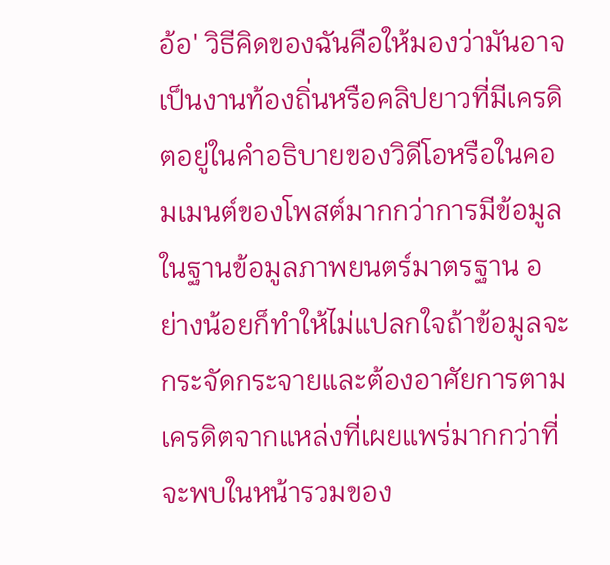อ้อ' วิธีคิดของฉันคือให้มองว่ามันอาจเป็นงานท้องถิ่นหรือคลิปยาวที่มีเครดิตอยู่ในคำอธิบายของวิดีโอหรือในคอมเมนต์ของโพสต์มากกว่าการมีข้อมูลในฐานข้อมูลภาพยนตร์มาตรฐาน อย่างน้อยก็ทำให้ไม่แปลกใจถ้าข้อมูลจะกระจัดกระจายและต้องอาศัยการตามเครดิตจากแหล่งที่เผยแพร่มากกว่าที่จะพบในหน้ารวมของ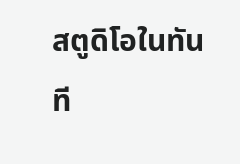สตูดิโอในทันที